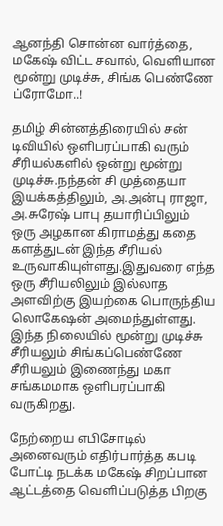ஆனந்தி சொன்ன வார்த்தை, மகேஷ் விட்ட சவால், வெளியான மூன்று முடிச்சு, சிங்க பெண்ணே ப்ரோமோ..!

தமிழ் சின்னத்திரையில் சன் டிவியில் ஒளிபரப்பாகி வரும் சீரியல்களில் ஒன்று மூன்று முடிச்சு.நந்தன் சி முத்தையா இயக்கத்திலும், அ.அன்பு ராஜா, அ.சுரேஷ் பாபு தயாரிப்பிலும் ஒரு அழகான கிராமத்து கதை களத்துடன் இந்த சீரியல் உருவாகியுள்ளது.இதுவரை எந்த ஒரு சீரியலிலும் இல்லாத அளவிற்கு இயற்கை பொருந்திய லொகேஷன் அமைந்துள்ளது. இந்த நிலையில் மூன்று முடிச்சு சீரியலும் சிங்கப்பெண்ணே சீரியலும் இணைந்து மகா சங்கமமாக ஒளிபரப்பாகி வருகிறது.

நேற்றைய எபிசோடில் அனைவரும் எதிர்பார்த்த கபடி போட்டி நடக்க மகேஷ் சிறப்பான ஆட்டத்தை வெளிப்படுத்த பிறகு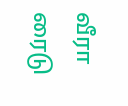வீரா ரைடு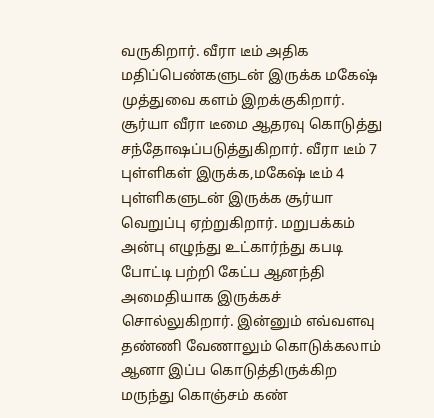வருகிறார். வீரா டீம் அதிக மதிப்பெண்களுடன் இருக்க மகேஷ் முத்துவை களம் இறக்குகிறார். சூர்யா வீரா டீமை ஆதரவு கொடுத்து சந்தோஷப்படுத்துகிறார். வீரா டீம் 7 புள்ளிகள் இருக்க,மகேஷ் டீம் 4 புள்ளிகளுடன் இருக்க சூர்யா வெறுப்பு ஏற்றுகிறார். மறுபக்கம் அன்பு எழுந்து உட்கார்ந்து கபடி போட்டி பற்றி கேட்ப ஆனந்தி அமைதியாக இருக்கச் சொல்லுகிறார். இன்னும் எவ்வளவு தண்ணி வேணாலும் கொடுக்கலாம் ஆனா இப்ப கொடுத்திருக்கிற மருந்து கொஞ்சம் கண்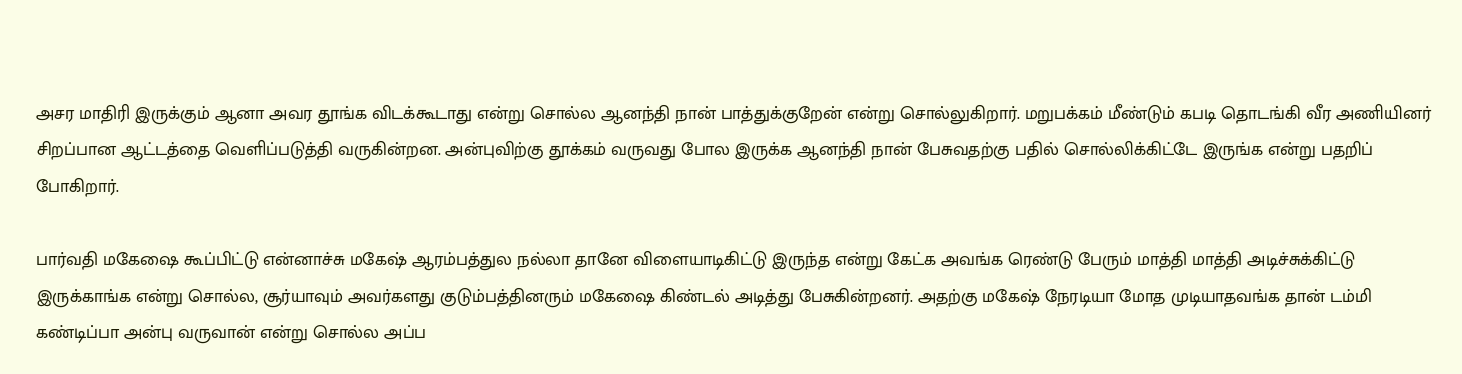அசர மாதிரி இருக்கும் ஆனா அவர தூங்க விடக்கூடாது என்று சொல்ல ஆனந்தி நான் பாத்துக்குறேன் என்று சொல்லுகிறார். மறுபக்கம் மீண்டும் கபடி தொடங்கி வீர அணியினர் சிறப்பான ஆட்டத்தை வெளிப்படுத்தி வருகின்றன. அன்புவிற்கு தூக்கம் வருவது போல இருக்க ஆனந்தி நான் பேசுவதற்கு பதில் சொல்லிக்கிட்டே இருங்க என்று பதறிப் போகிறார்.

பார்வதி மகேஷை கூப்பிட்டு என்னாச்சு மகேஷ் ஆரம்பத்துல நல்லா தானே விளையாடிகிட்டு இருந்த என்று கேட்க அவங்க ரெண்டு பேரும் மாத்தி மாத்தி அடிச்சுக்கிட்டு இருக்காங்க என்று சொல்ல, சூர்யாவும் அவர்களது குடும்பத்தினரும் மகேஷை கிண்டல் அடித்து பேசுகின்றனர். அதற்கு மகேஷ் நேரடியா மோத முடியாதவங்க தான் டம்மி கண்டிப்பா அன்பு வருவான் என்று சொல்ல அப்ப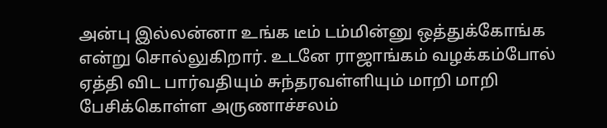அன்பு இல்லன்னா உங்க டீம் டம்மின்னு ஒத்துக்கோங்க என்று சொல்லுகிறார். உடனே ராஜாங்கம் வழக்கம்போல் ஏத்தி விட பார்வதியும் சுந்தரவள்ளியும் மாறி மாறி பேசிக்கொள்ள அருணாச்சலம்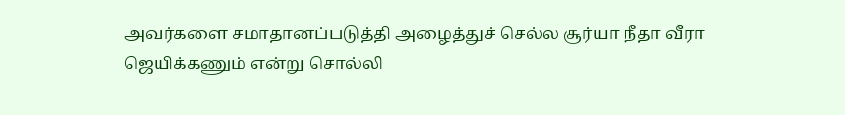அவர்களை சமாதானப்படுத்தி அழைத்துச் செல்ல சூர்யா நீதா வீரா ஜெயிக்கணும் என்று சொல்லி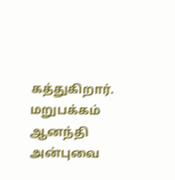கத்துகிறார். மறுபக்கம் ஆனந்தி அன்புவை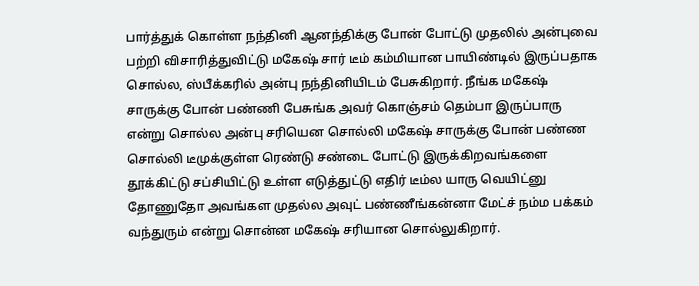பார்த்துக் கொள்ள நந்தினி ஆனந்திக்கு போன் போட்டு முதலில் அன்புவை பற்றி விசாரித்துவிட்டு மகேஷ் சார் டீம் கம்மியான பாயிண்டில் இருப்பதாக சொல்ல, ஸ்பீக்கரில் அன்பு நந்தினியிடம் பேசுகிறார். நீங்க மகேஷ் சாருக்கு போன் பண்ணி பேசுங்க அவர் கொஞ்சம் தெம்பா இருப்பாரு என்று சொல்ல அன்பு சரியென சொல்லி மகேஷ் சாருக்கு போன் பண்ண சொல்லி டீமுக்குள்ள ரெண்டு சண்டை போட்டு இருக்கிறவங்களை தூக்கிட்டு சப்சியிட்டு உள்ள எடுத்துட்டு எதிர் டீம்ல யாரு வெயிட்னு தோணுதோ அவங்கள முதல்ல அவுட் பண்ணீங்கன்னா மேட்ச் நம்ம பக்கம் வந்துரும் என்று சொன்ன மகேஷ் சரியான சொல்லுகிறார்.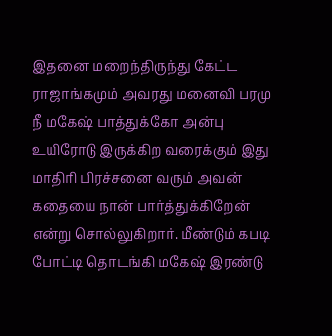இதனை மறைந்திருந்து கேட்ட ராஜாங்கமும் அவரது மனைவி பரமு நீ மகேஷ் பாத்துக்கோ அன்பு உயிரோடு இருக்கிற வரைக்கும் இது மாதிரி பிரச்சனை வரும் அவன் கதையை நான் பார்த்துக்கிறேன் என்று சொல்லுகிறார். மீண்டும் கபடி போட்டி தொடங்கி மகேஷ் இரண்டு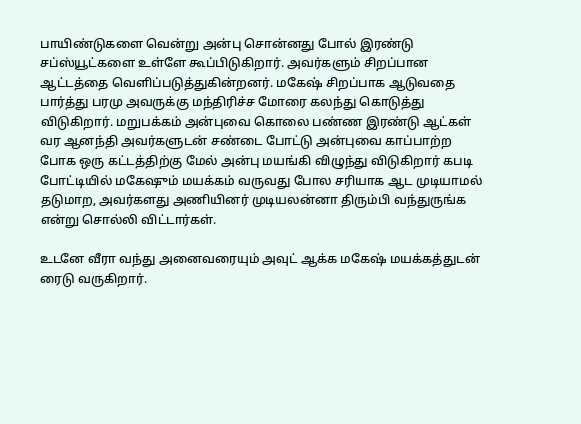பாயிண்டுகளை வென்று அன்பு சொன்னது போல் இரண்டு சப்ஸ்யூட்களை உள்ளே கூப்பிடுகிறார். அவர்களும் சிறப்பான ஆட்டத்தை வெளிப்படுத்துகின்றனர். மகேஷ் சிறப்பாக ஆடுவதை பார்த்து பரமு அவருக்கு மந்திரிச்ச மோரை கலந்து கொடுத்து விடுகிறார். மறுபக்கம் அன்புவை கொலை பண்ண இரண்டு ஆட்கள் வர ஆனந்தி அவர்களுடன் சண்டை போட்டு அன்புவை காப்பாற்ற போக ஒரு கட்டத்திற்கு மேல் அன்பு மயங்கி விழுந்து விடுகிறார் கபடி போட்டியில் மகேஷும் மயக்கம் வருவது போல சரியாக ஆட முடியாமல் தடுமாற, அவர்களது அணியினர் முடியலன்னா திரும்பி வந்துருங்க என்று சொல்லி விட்டார்கள்.

உடனே வீரா வந்து அனைவரையும் அவுட் ஆக்க மகேஷ் மயக்கத்துடன் ரைடு வருகிறார்.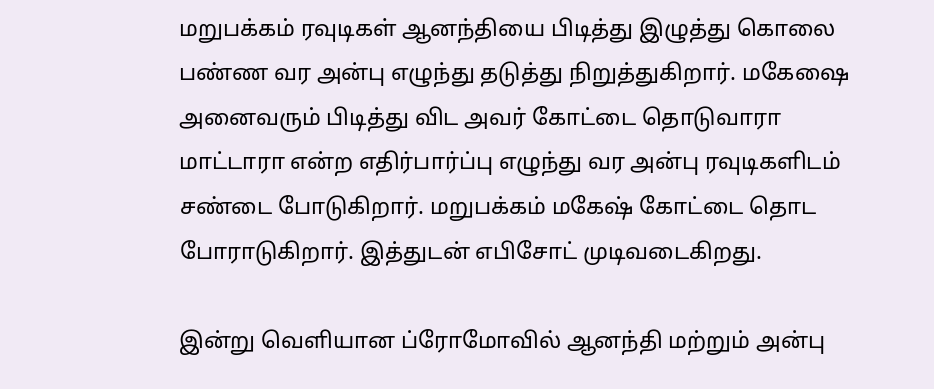மறுபக்கம் ரவுடிகள் ஆனந்தியை பிடித்து இழுத்து கொலை பண்ண வர அன்பு எழுந்து தடுத்து நிறுத்துகிறார். மகேஷை அனைவரும் பிடித்து விட அவர் கோட்டை தொடுவாரா மாட்டாரா என்ற எதிர்பார்ப்பு எழுந்து வர அன்பு ரவுடிகளிடம் சண்டை போடுகிறார். மறுபக்கம் மகேஷ் கோட்டை தொட போராடுகிறார். இத்துடன் எபிசோட் முடிவடைகிறது.

இன்று வெளியான ப்ரோமோவில் ஆனந்தி மற்றும் அன்பு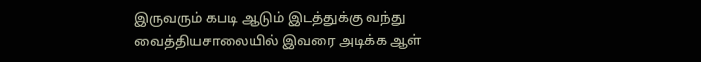இருவரும் கபடி ஆடும் இடத்துக்கு வந்து வைத்தியசாலையில் இவரை அடிக்க ஆள்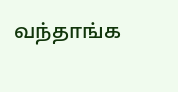வந்தாங்க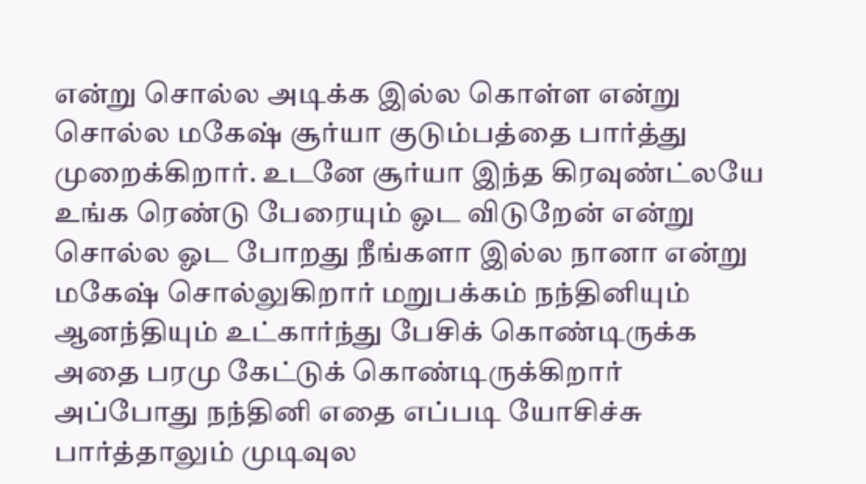என்று சொல்ல அடிக்க இல்ல கொள்ள என்று சொல்ல மகேஷ் சூர்யா குடும்பத்தை பார்த்து முறைக்கிறார். உடனே சூர்யா இந்த கிரவுண்ட்லயே உங்க ரெண்டு பேரையும் ஓட விடுறேன் என்று சொல்ல ஓட போறது நீங்களா இல்ல நானா என்று மகேஷ் சொல்லுகிறார் மறுபக்கம் நந்தினியும் ஆனந்தியும் உட்கார்ந்து பேசிக் கொண்டிருக்க அதை பரமு கேட்டுக் கொண்டிருக்கிறார் அப்போது நந்தினி எதை எப்படி யோசிச்சு பார்த்தாலும் முடிவுல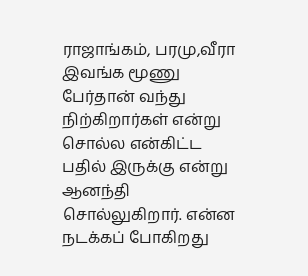ராஜாங்கம், பரமு,வீரா இவங்க மூணு பேர்தான் வந்து நிற்கிறார்கள் என்று சொல்ல என்கிட்ட பதில் இருக்கு என்று ஆனந்தி சொல்லுகிறார். என்ன நடக்கப் போகிறது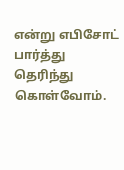என்று எபிசோட் பார்த்து தெரிந்து கொள்வோம்.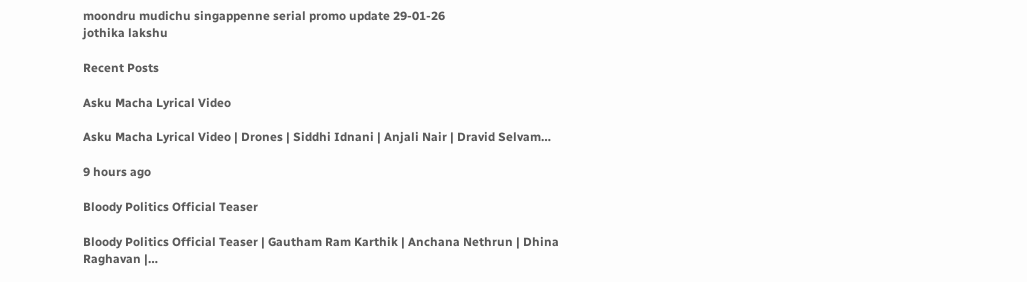moondru mudichu singappenne serial promo update 29-01-26
jothika lakshu

Recent Posts

Asku Macha Lyrical Video

Asku Macha Lyrical Video | Drones | Siddhi Idnani | Anjali Nair | Dravid Selvam…

9 hours ago

Bloody Politics Official Teaser

Bloody Politics Official Teaser | Gautham Ram Karthik | Anchana Nethrun | Dhina Raghavan |…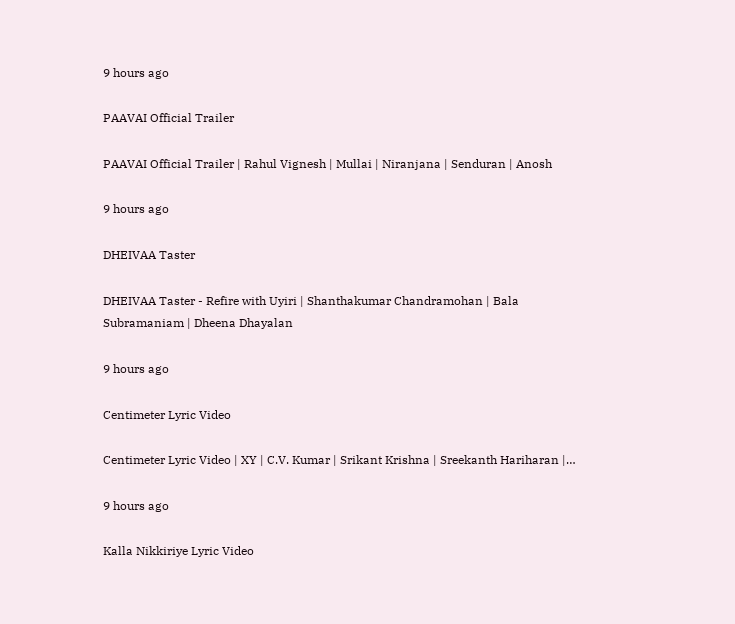9 hours ago

PAAVAI Official Trailer

PAAVAI Official Trailer | Rahul Vignesh | Mullai | Niranjana | Senduran | Anosh

9 hours ago

DHEIVAA Taster

DHEIVAA Taster - Refire with Uyiri | Shanthakumar Chandramohan | Bala Subramaniam | Dheena Dhayalan

9 hours ago

Centimeter Lyric Video

Centimeter Lyric Video | XY | C.V. Kumar | Srikant Krishna | Sreekanth Hariharan |…

9 hours ago

Kalla Nikkiriye Lyric Video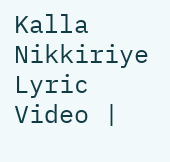Kalla Nikkiriye Lyric Video |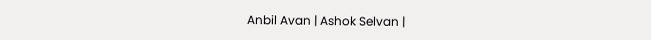Anbil Avan | Ashok Selvan |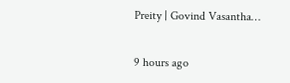Preity | Govind Vasantha…

9 hours ago